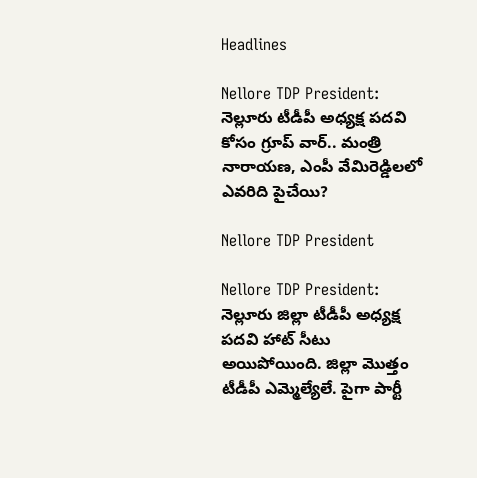Headlines

Nellore TDP President: నెల్లూరు టీడీపీ అధ్యక్ష పదవి కోసం గ్రూప్‌ వార్.. మంత్రి నారాయణ, ఎంపీ వేమిరెడ్డిలలో ఎవరిది పైచేయి?

Nellore TDP President

Nellore TDP President: నెల్లూరు జిల్లా టీడీపీ అధ్యక్ష పదవి హాట్‌ సీటు అయిపోయింది. జిల్లా మొత్తం టీడీపీ ఎమ్మెల్యేలే. పైగా పార్టీ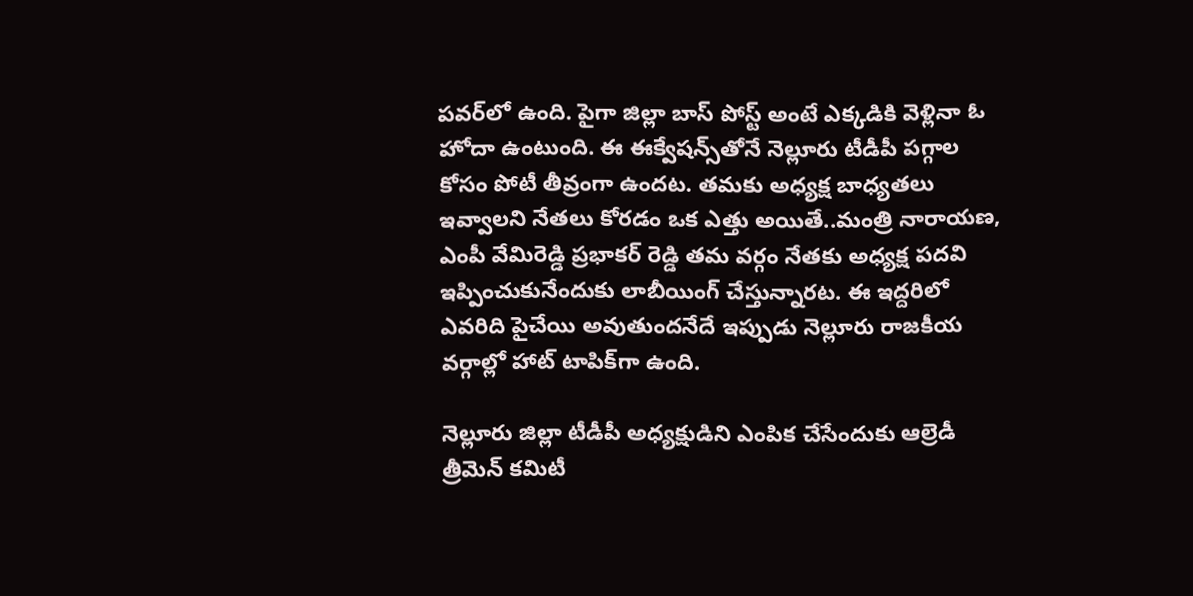పవర్‌లో ఉంది. పైగా జిల్లా బాస్ పోస్ట్ అంటే ఎక్కడికి వెళ్లినా ఓ హోదా ఉంటుంది. ఈ ఈక్వేషన్స్‌తోనే నెల్లూరు టీడీపీ పగ్గాల కోసం పోటీ తీవ్రంగా ఉందట. తమకు అధ్యక్ష బాధ్యతలు ఇవ్వాలని నేతలు కోరడం ఒక ఎత్తు అయితే..మంత్రి నారాయణ, ఎంపీ వేమిరెడ్డి ప్రభాకర్ రెడ్డి తమ వర్గం నేతకు అధ్యక్ష పదవి ఇప్పించుకునేందుకు లాబీయింగ్ చేస్తున్నారట. ఈ ఇద్దరిలో ఎవరిది పైచేయి అవుతుందనేదే ఇప్పుడు నెల్లూరు రాజకీయ వర్గాల్లో హాట్‌ టాపిక్‌గా ఉంది.

నెల్లూరు జిల్లా టీడీపీ అధ్యక్షుడిని ఎంపిక చేసేందుకు ఆల్రెడీ త్రీమెన్ కమిటీ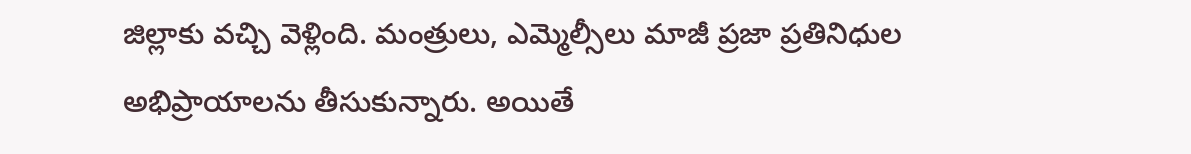జిల్లాకు వచ్చి వెళ్లింది. మంత్రులు, ఎమ్మెల్సీలు మాజీ ప్రజా ప్రతినిధుల అభిప్రాయాలను తీసుకున్నారు. అయితే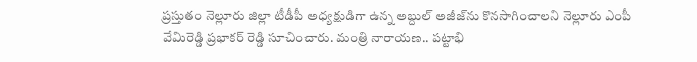ప్రస్తుతం నెల్లూరు జిల్లా టీడీపీ అధ్యక్షుడిగా ఉన్న అబ్దుల్ అజీజ్‌ను కొనసాగించాలని నెల్లూరు ఎంపీ వేమిరెడ్డి ప్రభాకర్ రెడ్డి సూచించారు. మంత్రి నారాయణ.. పట్టాభి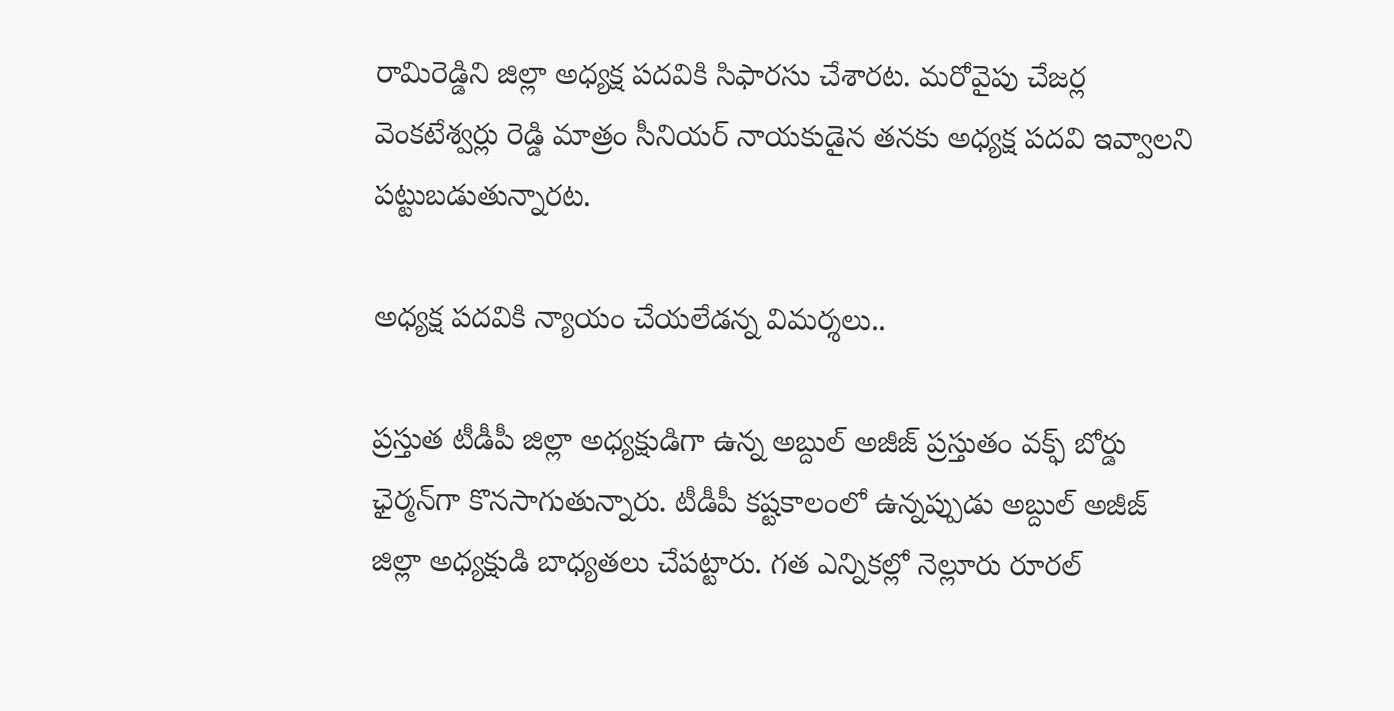రామిరెడ్డిని జిల్లా అధ్యక్ష పదవికి సిఫారసు చేశారట. మరోవైపు చేజర్ల వెంకటేశ్వర్లు రెడ్డి మాత్రం సీనియర్ నాయకుడైన తనకు అధ్యక్ష పదవి ఇవ్వాలని పట్టుబడుతున్నారట.

అధ్యక్ష పదవికి న్యాయం చేయలేడన్న విమర్శలు..

ప్రస్తుత టీడీపీ జిల్లా అధ్యక్షుడిగా ఉన్న అబ్దుల్ అజీజ్ ప్రస్తుతం వక్ఫ్ బోర్డు ఛైర్మన్‌గా కొనసాగుతున్నారు. టీడీపీ కష్టకాలంలో ఉన్నప్పుడు అబ్దుల్ అజీజ్ జిల్లా అధ్యక్షుడి బాధ్యతలు చేపట్టారు. గత ఎన్నికల్లో నెల్లూరు రూరల్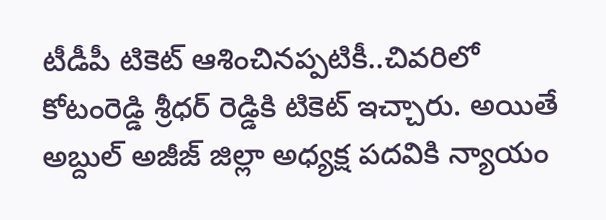టీడీపీ టికెట్ ఆశించినప్పటికీ..చివరిలో కోటంరెడ్డి శ్రీధర్ రెడ్డికి టికెట్ ఇచ్చారు. అయితే అబ్దుల్ అజీజ్ జిల్లా అధ్యక్ష పదవికి న్యాయం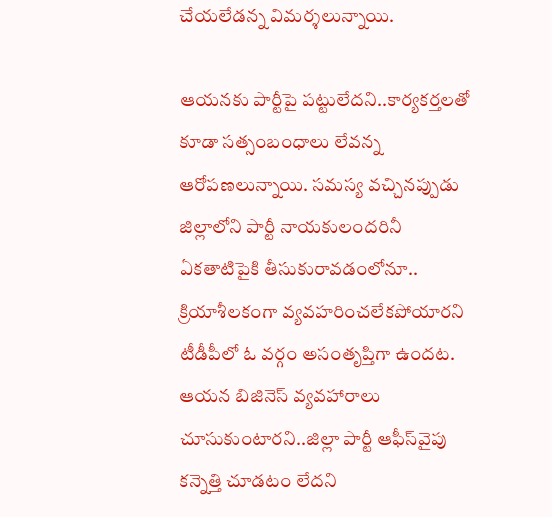చేయలేడన్న విమర్శలున్నాయి.

ఆయనకు పార్టీపై పట్టులేదని..కార్యకర్తలతో కూడా సత్సంబంధాలు లేవన్న ఆరోపణలున్నాయి. సమస్య వచ్చినప్పుడు జిల్లాలోని పార్టీ నాయకులందరినీ ఏకతాటిపైకి తీసుకురావడంలోనూ.. క్రియాశీలకంగా వ్యవహరించలేకపోయారని టీడీపీలో ఓ వర్గం అసంతృప్తిగా ఉందట. ఆయన బిజినెస్ వ్యవహారాలు చూసుకుంటారని..జిల్లా పార్టీ ఆఫీస్‌వైపు కన్నెత్తి చూడటం లేదని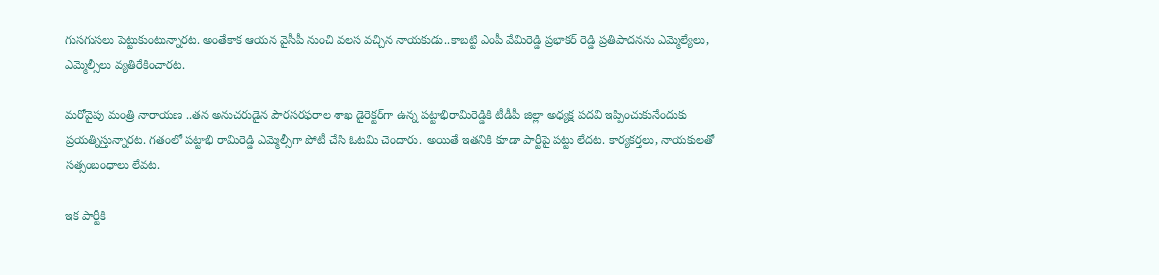గుసగుసలు పెట్టుకుంటున్నారట. అంతేకాక ఆయన వైసీపీ నుంచి వలస వచ్చిన నాయకుడు..కాబట్టి ఎంపీ వేమిరెడ్డి ప్రభాకర్ రెడ్డి ప్రతిపాదనను ఎమ్మెల్యేలు, ఎమ్మెల్సీలు వ్యతిరేకించారట.

మరోవైపు మంత్రి నారాయణ ..తన అనుచరుడైన పౌరసరఫరాల శాఖ డైరెక్టర్‌గా ఉన్న పట్టాభిరామిరెడ్డికి టీడీపీ జిల్లా అధ్యక్ష పదవి ఇప్పించుకునేందుకు ప్రయత్నిస్తున్నారట. గతంలో పట్టాభి రామిరెడ్డి ఎమ్మెల్సీగా పోటీ చేసి ఓటమి చెందారు. అయితే ఇతనికి కూడా పార్టీపై పట్టు లేదట. కార్యకర్తలు, నాయకులతో సత్సంబంధాలు లేవట.

ఇక పార్టీకి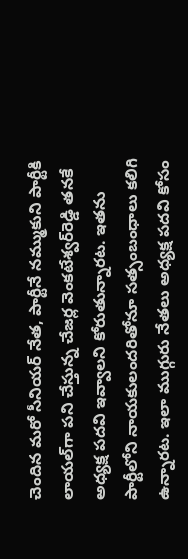చెందిన మరో సీనియర్ నేత, పార్టీనే నమ్ముకుని పార్టీకి లాయల్‌గా పని చేస్తున్న చేజర్ల వెంకటేశ్వర్‌రెడ్డి తనకే అధ్యక్ష పదవి ఇవ్వాలని కోరుతున్నారట. ఇతను పార్టీలోని నాయకులందరితోనూ సత్సంబంధాలు కలిగి ఉన్నారట. ఇలా ముగ్గురు నేతలు అధ్యక్ష పదవి కోసం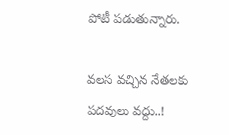పోటీ పడుతున్నారు.

వలస వచ్చిన నేతలకు పదవులు వద్దు..!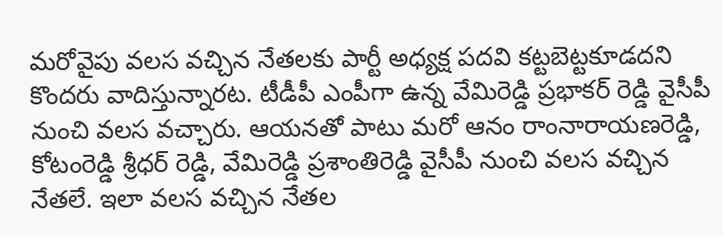మరోవైపు వలస వచ్చిన నేతలకు పార్టీ అధ్యక్ష పదవి కట్టబెట్టకూడదని కొందరు వాదిస్తున్నారట. టీడీపీ ఎంపీగా ఉన్న వేమిరెడ్డి ప్రభాకర్ రెడ్డి వైసీపీ నుంచి వలస వచ్చారు. ఆయనతో పాటు మరో ఆనం రాంనారాయణరెడ్డి, కోటంరెడ్డి శ్రీధర్ రెడ్డి, వేమిరెడ్డి ప్రశాంతిరెడ్డి వైసీపీ నుంచి వలస వచ్చిన నేతలే. ఇలా వలస వచ్చిన నేతల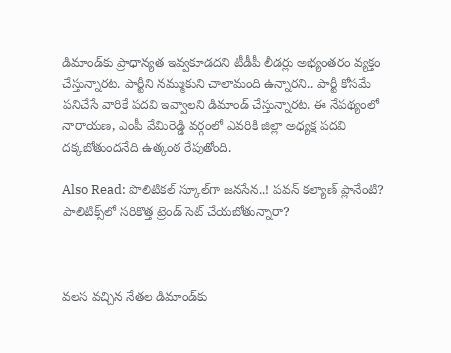డిమాండ్‌కు ప్రాధాన్యత ఇవ్వకూడదని టీడీపీ లీడర్లు అభ్యంతరం వ్యక్తం చేస్తున్నారట. పార్టీని నమ్ముకుని చాలామంది ఉన్నారని.. పార్టీ కోసమే పనిచేసే వారికే పదవి ఇవ్వాలని డిమాండ్ చేస్తున్నారట. ఈ నేపథ్యంలో నారాయణ, ఎంపీ వేమిరెడ్డి వర్గంలో ఎవరికి జిల్లా అధ్యక్ష పదవి దక్కబోతుందనేది ఉత్కంఠ రేపుతోంది.

Also Read: పొలిటికల్ స్కూల్‌గా జనసేన..! పవన్ కల్యాణ్ ప్లానేంటి? పాలిటిక్స్‌లో సరికొత్త ట్రెండ్ సెట్ చేయబోతున్నారా?



వలస వచ్చిన నేతల డిమాండ్‌కు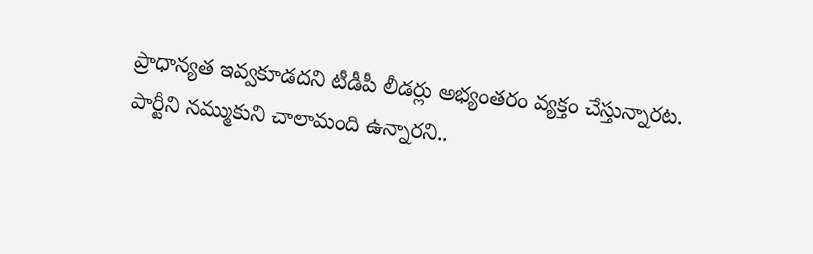ప్రాధాన్యత ఇవ్వకూడదని టీడీపీ లీడర్లు అభ్యంతరం వ్యక్తం చేస్తున్నారట. పార్టీని నమ్ముకుని చాలామంది ఉన్నారని..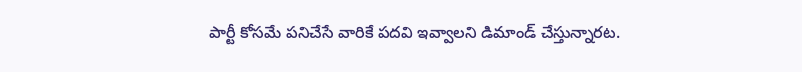పార్టీ కోసమే పనిచేసే వారికే పదవి ఇవ్వాలని డిమాండ్ చేస్తున్నారట.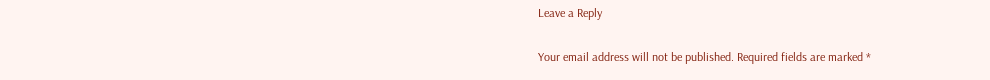Leave a Reply

Your email address will not be published. Required fields are marked *